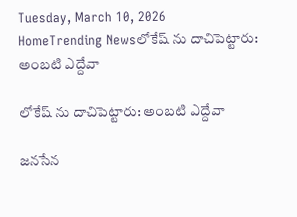Tuesday, March 10, 2026
HomeTrending Newsలోకేష్ ను దాచిపెట్టారు: అంబటి ఎద్దేవా

లోకేష్ ను దాచిపెట్టారు: అంబటి ఎద్దేవా

జనసేన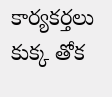కార్యకర్తలు కుక్క తోక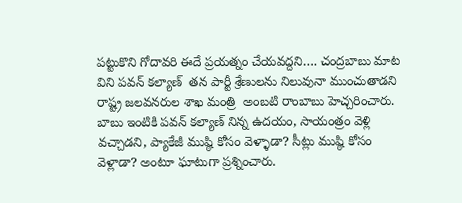పట్టుకొని గోదావరి ఈదే ప్రయత్నం చేయవద్దని…. చంద్రబాబు మాట విని పవన్ కల్యాణ్  తన పార్టీ శ్రేణులను నిలువునా ముంచుతాడని రాష్ట్ర జలవనరుల శాఖ మంత్రి  అంబటి రాంబాబు హెచ్చరించారు. బాబు ఇంటికి పవన్ కల్యాణ్ నిన్న ఉదయం, సాయంత్రం వెళ్లి వచ్చాడని, ప్యాకేజీ ముష్ఠి కోసం వెళ్ళాడా? సీట్లు ముష్ఠి కోసం వెళ్లాడా? అంటూ ఘాటుగా ప్రశ్నించారు.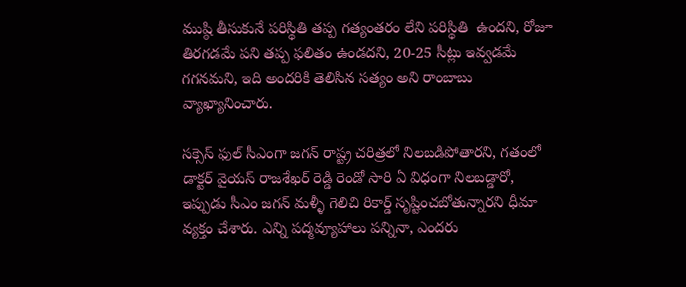ముష్ఠి తీసుకునే పరిస్థితి తప్ప గత్యంతరం లేని పరిస్థితి  ఉందని, రోజూ తిరగడమే పని తప్ప ఫలితం ఉండదని, 20-25 సీట్లు ఇవ్వడమే గగనమని, ఇది అందరికి తెలిసిన సత్యం అని రాంబాబు వ్యాఖ్యానించారు.

సక్సెస్ ఫుల్ సీఎంగా జగన్ రాష్ట్ర చరిత్రలో నిలబడిపోతారని, గతంలో డాక్టర్ వైయస్ రాజశేఖర్ రెడ్డి రెండో సారి ఏ విధంగా నిలబడ్డారో, ఇప్పుడు సీఎం జగన్ మళ్ళీ గెలిచి రికార్డ్ సృష్టించబోతున్నారని ధీమా వ్యక్తం చేశారు. ఎన్ని పద్మవ్యూహాలు పన్నినా, ఎందరు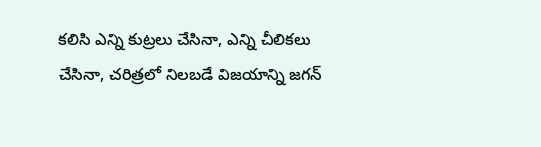కలిసి ఎన్ని కుట్రలు చేసినా, ఎన్ని చీలికలు చేసినా, చరిత్రలో నిలబడే విజయాన్ని జగన్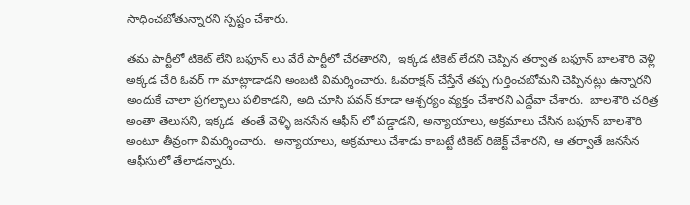సాధించబోతున్నారని స్పష్టం చేశారు.

తమ పార్టీలో టికెట్ లేని బఫూన్ లు వేరే పార్టీలో చేరతారని,  ఇక్కడ టికెట్ లేదని చెప్పిన తర్వాత బఫూన్ బాలశౌరి వెళ్లి అక్కడ చేరి ఓవర్ గా మాట్లాడాడని అంబటి విమర్శించారు. ఓవరాక్షన్ చేస్తేనే తప్ప గుర్తించబోమని చెప్పినట్లు ఉన్నారని అందుకే చాలా ప్రగల్భాలు పలికాడని, అది చూసి పవన్ కూడా ఆశ్చర్యం వ్యక్తం చేశారని ఎద్దేవా చేశారు.  బాలశౌరి చరిత్ర అంతా తెలుసని, ఇక్కడ  తంతే వెళ్ళి జనసేన ఆఫీస్ లో పడ్డాడని, అన్యాయాలు, అక్రమాలు చేసిన బఫూన్ బాలశౌరి అంటూ తీవ్రంగా విమర్శించారు.  అన్యాయాలు, అక్రమాలు చేశాడు కాబట్టే టికెట్ రిజెక్ట్ చేశారని, ఆ తర్వాతే జనసేన ఆఫీసులో తేలాడన్నారు.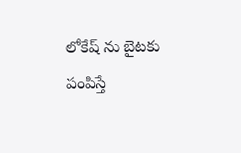లోకేష్ ను బైటకు పంపిస్తే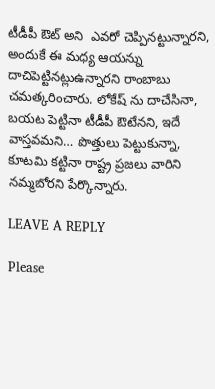టీడీపీ ఔట్ అని  ఎవరో చెప్పినట్టున్నారని, అందుకే ఈ మధ్య ఆయన్ను దాచిపెట్టినట్లుఉన్నారని రాంబాబు చమత్కరించారు. లోకేష్ ను దాచేసినా, బయట పెట్టినా టీడీపీ ఔటేనని, ఇదే వాస్తవమని… పొత్తులు పెట్టుకున్నా, కూటమి కట్టినా రాష్ట్ర ప్రజలు వారిని నమ్మబోరని పేర్కొన్నారు.

LEAVE A REPLY

Please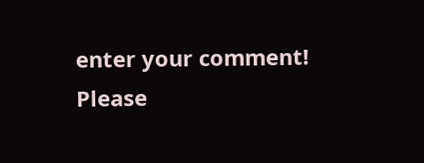enter your comment!
Please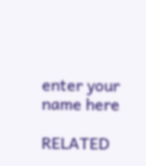enter your name here

RELATED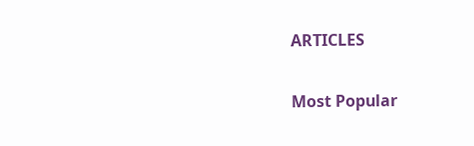ARTICLES

Most Popular